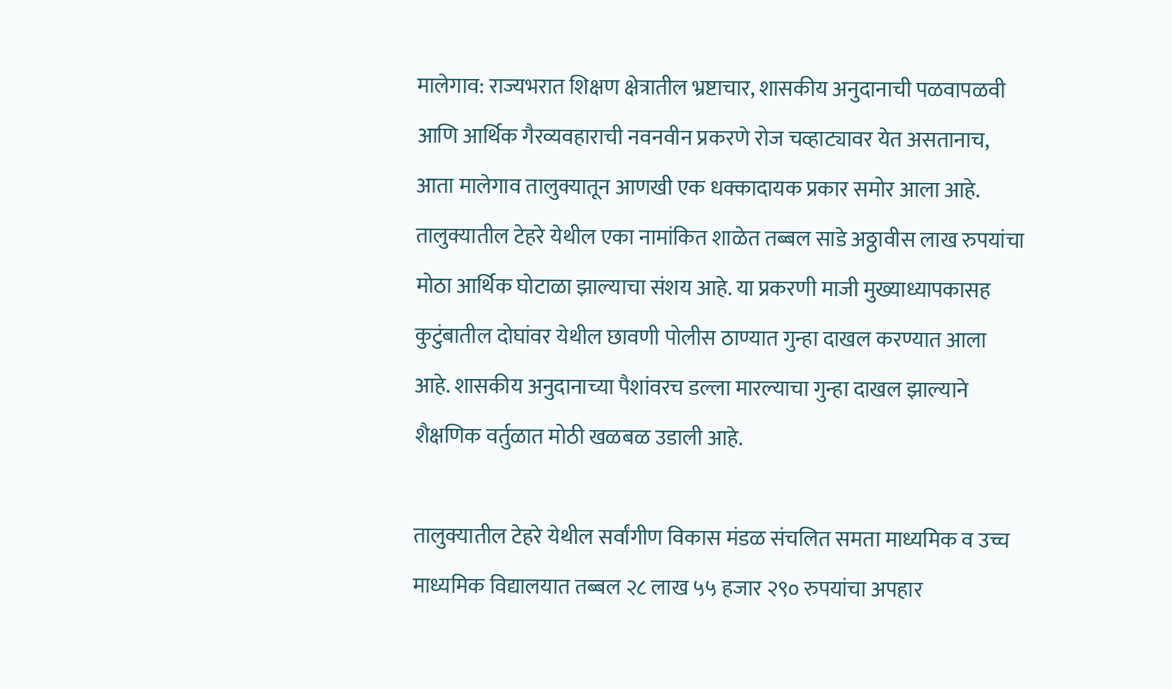मालेगाव: राज्यभरात शिक्षण क्षेत्रातील भ्रष्टाचार, शासकीय अनुदानाची पळवापळवी आणि आर्थिक गैरव्यवहाराची नवनवीन प्रकरणे रोज चव्हाट्यावर येत असतानाच, आता मालेगाव तालुक्यातून आणखी एक धक्कादायक प्रकार समोर आला आहे. तालुक्यातील टेहरे येथील एका नामांकित शाळेत तब्बल साडे अठ्ठावीस लाख रुपयांचा मोठा आर्थिक घोटाळा झाल्याचा संशय आहे. या प्रकरणी माजी मुख्याध्यापकासह कुटुंबातील दोघांवर येथील छावणी पोलीस ठाण्यात गुन्हा दाखल करण्यात आला आहे. शासकीय अनुदानाच्या पैशांवरच डल्ला मारल्याचा गुन्हा दाखल झाल्याने शैक्षणिक वर्तुळात मोठी खळबळ उडाली आहे.

तालुक्यातील टेहरे येथील सर्वांगीण विकास मंडळ संचलित समता माध्यमिक व उच्च माध्यमिक विद्यालयात तब्बल २८ लाख ५५ हजार २९० रुपयांचा अपहार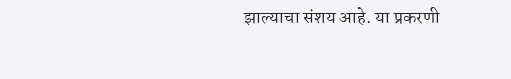झाल्याचा संशय आहे. या प्रकरणी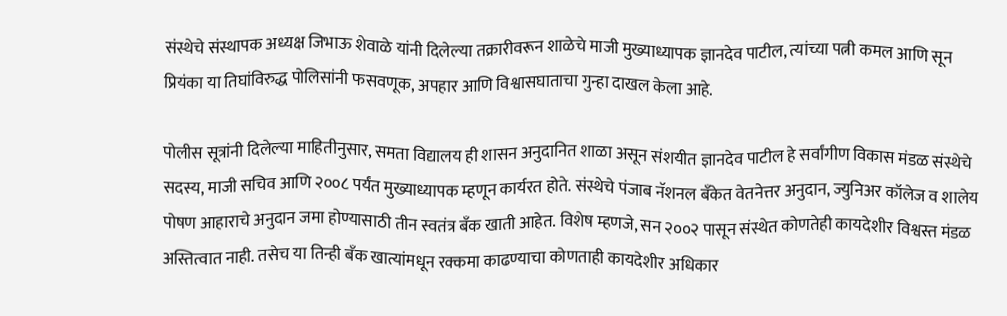संस्थेचे संस्थापक अध्यक्ष जिभाऊ शेवाळे यांनी दिलेल्या तक्रारीवरून शाळेचे माजी मुख्याध्यापक ज्ञानदेव पाटील, त्यांच्या पत्नी कमल आणि सून प्रियंका या तिघांविरुद्ध पोलिसांनी फसवणूक, अपहार आणि विश्वासघाताचा गुन्हा दाखल केला आहे.

पोलीस सूत्रांनी दिलेल्या माहितीनुसार, समता विद्यालय ही शासन अनुदानित शाळा असून संशयीत ज्ञानदेव पाटील हे सर्वांगीण विकास मंडळ संस्थेचे सदस्य, माजी सचिव आणि २००८ पर्यंत मुख्याध्यापक म्हणून कार्यरत होते. संस्थेचे पंजाब नॅशनल बँकेत वेतनेत्तर अनुदान, ज्युनिअर कॉलेज व शालेय पोषण आहाराचे अनुदान जमा होण्यासाठी तीन स्वतंत्र बँक खाती आहेत. विशेष म्हणजे, सन २००२ पासून संस्थेत कोणतेही कायदेशीर विश्वस्त मंडळ अस्तित्वात नाही. तसेच या तिन्ही बँक खात्यांमधून रक्कमा काढण्याचा कोणताही कायदेशीर अधिकार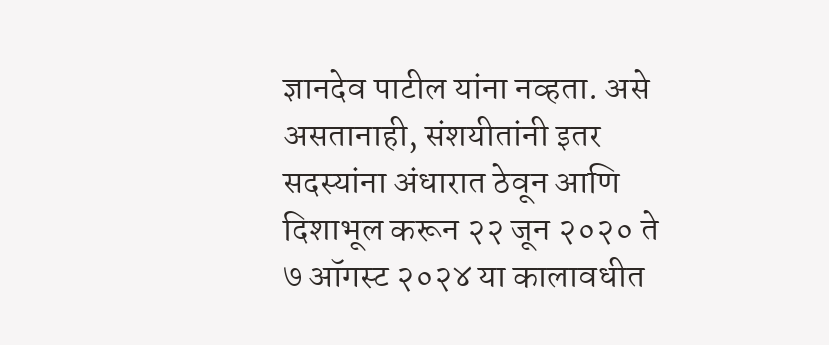ज्ञानदेव पाटील यांना नव्हता. असे असतानाही, संशयीतांनी इतर सदस्यांना अंधारात ठेवून आणि दिशाभूल करून २२ जून २०२० ते ७ ऑगस्ट २०२४ या कालावधीत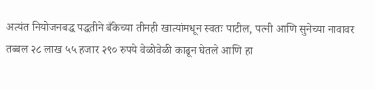अत्यंत नियोजनबद्ध पद्धतीने बँकेच्या तीनही खात्यांमधून स्वतः पाटील, पत्नी आणि सुनेच्या नावावर तब्बल २८ लाख ५५ हजार २९० रुपये वेळोवेळी काढून घेतले आणि हा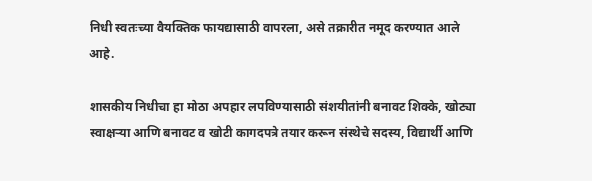निधी स्वतःच्या वैयक्तिक फायद्यासाठी वापरला, असे तक्रारीत नमूद करण्यात आले आहे.

शासकीय निधीचा हा मोठा अपहार लपविण्यासाठी संशयीतांनी बनावट शिक्के, खोट्या स्वाक्षऱ्या आणि बनावट व खोटी कागदपत्रे तयार करून संस्थेचे सदस्य, विद्यार्थी आणि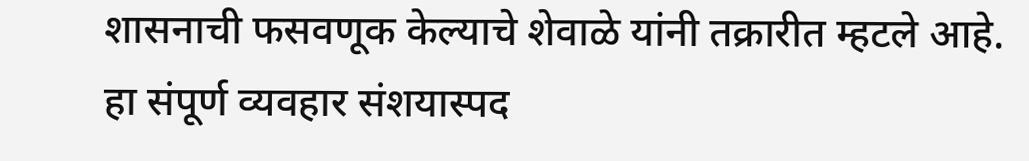शासनाची फसवणूक केल्याचे शेवाळे यांनी तक्रारीत म्हटले आहे. हा संपूर्ण व्यवहार संशयास्पद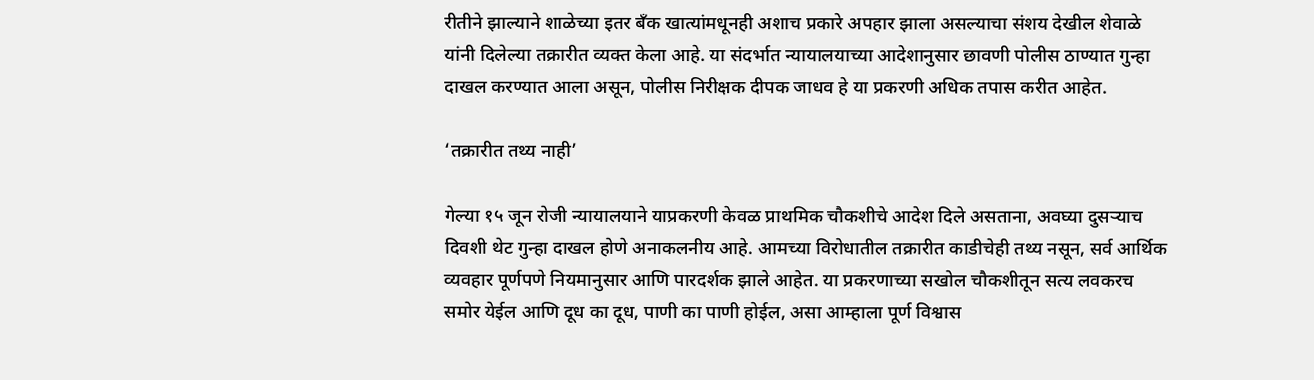रीतीने झाल्याने शाळेच्या इतर बँक खात्यांमधूनही अशाच प्रकारे अपहार झाला असल्याचा संशय देखील शेवाळे यांनी दिलेल्या तक्रारीत व्यक्त केला आहे. या संदर्भात न्यायालयाच्या आदेशानुसार छावणी पोलीस ठाण्यात गुन्हा दाखल करण्यात आला असून, पोलीस निरीक्षक दीपक जाधव हे या प्रकरणी अधिक तपास करीत आहेत.

‘तक्रारीत तथ्य नाही’

गेल्या १५ जून रोजी न्यायालयाने याप्रकरणी केवळ प्राथमिक चौकशीचे आदेश दिले असताना, अवघ्या दुसऱ्याच दिवशी थेट गुन्हा दाखल होणे अनाकलनीय आहे. आमच्या विरोधातील तक्रारीत काडीचेही तथ्य नसून, सर्व आर्थिक व्यवहार पूर्णपणे नियमानुसार आणि पारदर्शक झाले आहेत. या प्रकरणाच्या सखोल चौकशीतून सत्य लवकरच समोर येईल आणि दूध का दूध, पाणी का पाणी होईल, असा आम्हाला पूर्ण विश्वास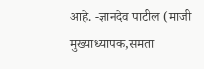आहे. -ज्ञानदेव पाटील (माजी मुख्याध्यापक,समता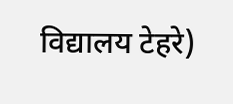विद्यालय टेहरे)